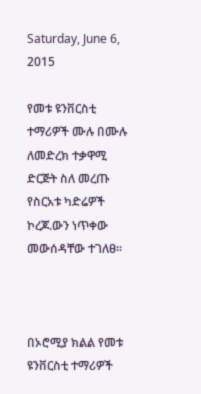Saturday, June 6, 2015

የመቱ ዩንቨርስቲ ተማሪዎች ሙሉ በሙሉ ለመድረክ ተቃዋሚ ድርጅት ስለ መረጡ የስርአቱ ካድሬዎች ኮረጆ.ውን ነጥቀው መውሰዳቸው ተገለፀ።



በኦሮሚያ ክልል የመቱ ዩንቨርስቲ ተማሪዎች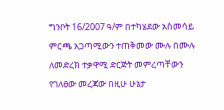ግንቦት 16/2007 ዓ/ም በተካሄደው አስመሳይ ምርጫ አጋጣሚውን ተጠቅመው ሙሉ በሙሉ ለመድረክ ተቃዋሚ ድርጅት መምረጣቸውን የገለፀው መረጃው በዚሁ ሁኔታ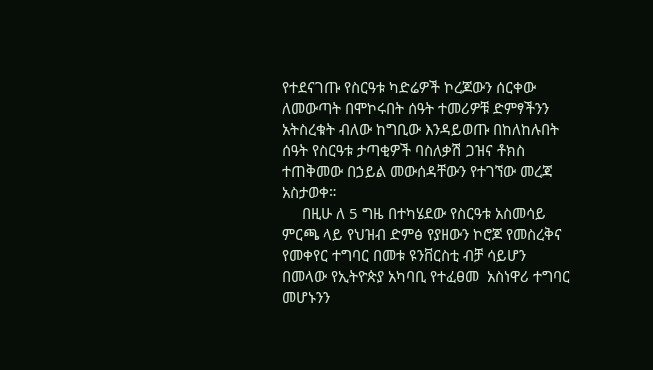የተደናገጡ የስርዓቱ ካድሬዎች ኮረጆውን ሰርቀው ለመውጣት በሞኮሩበት ሰዓት ተመሪዎቹ ድምፃችንን አትስረቁት ብለው ከግቢው እንዳይወጡ በከለከሉበት ሰዓት የስርዓቱ ታጣቂዎች ባስለቃሽ ጋዝና ቶክስ ተጠቅመው በኃይል መውሰዳቸውን የተገኘው መረጃ አስታወቀ።
     በዚሁ ለ 5 ግዜ በተካሄደው የስርዓቱ አስመሳይ ምርጫ ላይ የህዝብ ድምፅ የያዘውን ኮሮጆ የመስረቅና የመቀየር ተግባር በመቱ ዩንቨርስቲ ብቻ ሳይሆን በመላው የኢትዮጵያ አካባቢ የተፈፀመ  አስነዋሪ ተግባር መሆኑንን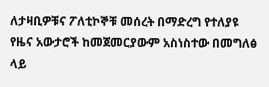ለታዛቢዎቹና ፖለቲኮኞቹ መሰረት በማድረግ የተለያዩ የዜና አውታሮች ከመጀመርያውም አስነስተው በመግለፅ ላይ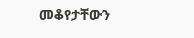መቆየታቸውን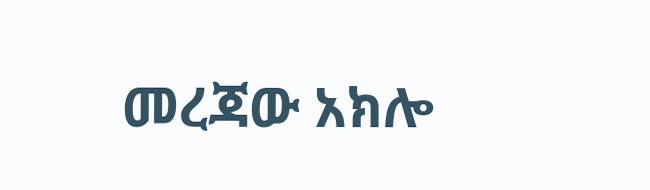መረጃው አክሎ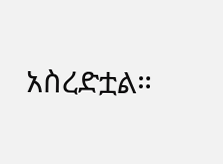አስረድቷል።